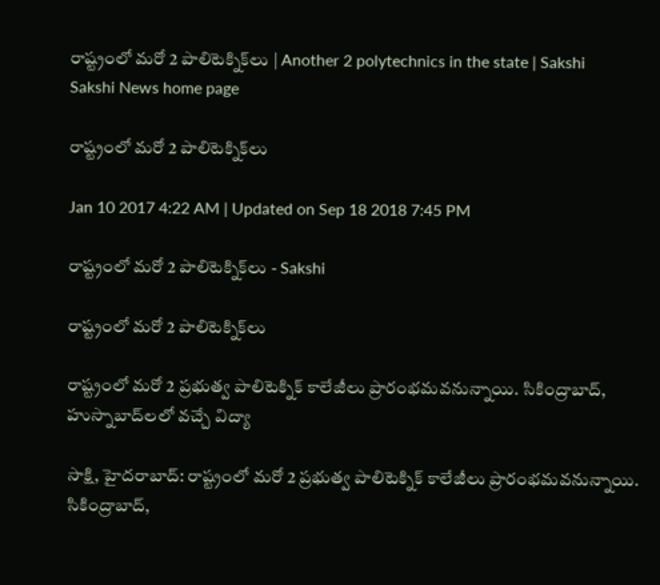రాష్ట్రంలో మరో 2 పాలిటెక్నిక్‌లు | Another 2 polytechnics in the state | Sakshi
Sakshi News home page

రాష్ట్రంలో మరో 2 పాలిటెక్నిక్‌లు

Jan 10 2017 4:22 AM | Updated on Sep 18 2018 7:45 PM

రాష్ట్రంలో మరో 2 పాలిటెక్నిక్‌లు - Sakshi

రాష్ట్రంలో మరో 2 పాలిటెక్నిక్‌లు

రాష్ట్రంలో మరో 2 ప్రభుత్వ పాలిటెక్నిక్‌ కాలేజీలు ప్రారంభమవనున్నాయి. సికింద్రాబాద్, హుస్నాబాద్‌లలో వచ్చే విద్యా

సాక్షి, హైదరాబాద్‌: రాష్ట్రంలో మరో 2 ప్రభుత్వ పాలిటెక్నిక్‌ కాలేజీలు ప్రారంభమవనున్నాయి. సికింద్రాబాద్,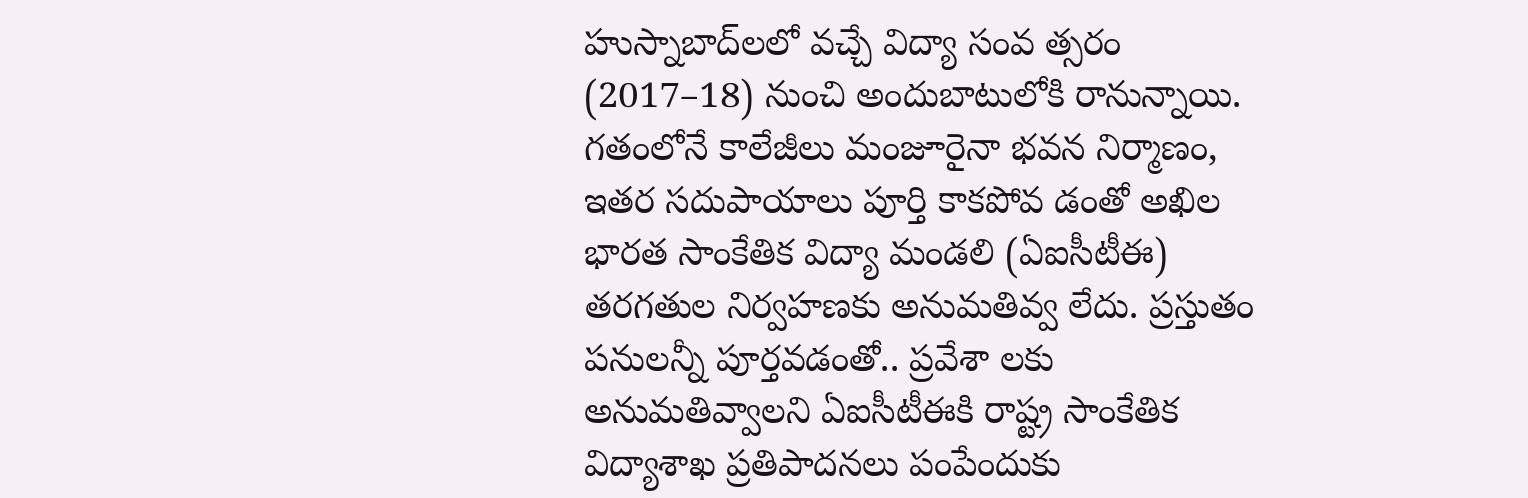హుస్నాబాద్‌లలో వచ్చే విద్యా సంవ త్సరం (2017–18) నుంచి అందుబాటులోకి రానున్నాయి. గతంలోనే కాలేజీలు మంజూరైనా భవన నిర్మాణం, ఇతర సదుపాయాలు పూర్తి కాకపోవ డంతో అఖిల భారత సాంకేతిక విద్యా మండలి (ఏఐసీటీఈ) తరగతుల నిర్వహణకు అనుమతివ్వ లేదు. ప్రస్తుతం పనులన్నీ పూర్తవడంతో.. ప్రవేశా లకు అనుమతివ్వాలని ఏఐసీటీఈకి రాష్ట్ర సాంకేతిక విద్యాశాఖ ప్రతిపాదనలు పంపేందుకు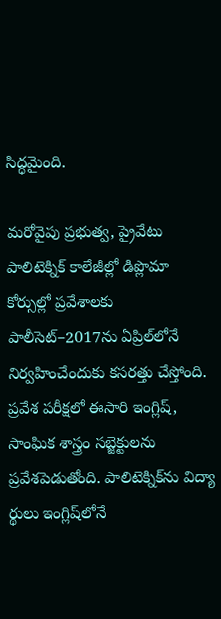సిద్ధమైంది.

మరోవైపు ప్రభుత్వ, ప్రైవేటు పాలిటెక్నిక్‌ కాలేజీల్లో డిప్లొమా కోర్సుల్లో ప్రవేశాలకు పాలీసెట్‌–2017ను ఏప్రిల్‌లోనే నిర్వహించేందుకు కసరత్తు చేస్తోంది. ప్రవేశ పరీక్షలో ఈసారి ఇంగ్లిష్, సాంఘిక శాస్త్రం సబ్జెక్టులను ప్రవేశపెడుతోంది. పాలిటెక్నిక్‌ను విద్యా ర్థులు ఇంగ్లిష్‌లోనే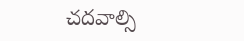చదవాల్సి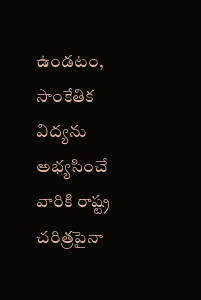ఉండటం, సాంకేతిక విద్యను అభ్యసించే వారికి రాష్ట్ర చరిత్రపైనా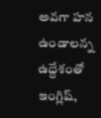అవగా హన ఉండాలన్న ఉద్దేశంతో ఇంగ్లిష్,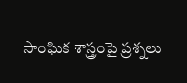సాంఘిక శాస్త్రంపై ప్రశ్నలు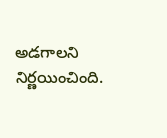అడగాలని నిర్ణయించింది.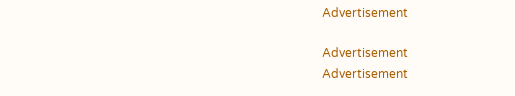Advertisement

Advertisement
Advertisement